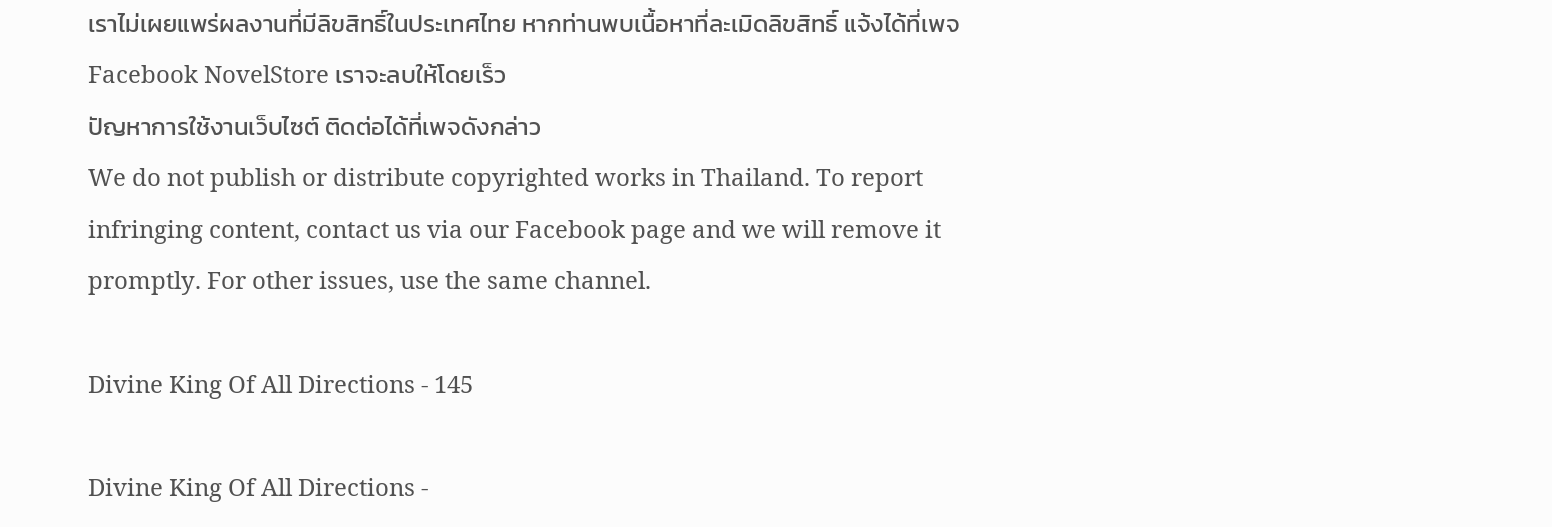เราไม่เผยแพร่ผลงานที่มีลิขสิทธิ์ในประเทศไทย หากท่านพบเนื้อหาที่ละเมิดลิขสิทธิ์ แจ้งได้ที่เพจ Facebook NovelStore เราจะลบให้โดยเร็ว
ปัญหาการใช้งานเว็บไซต์ ติดต่อได้ที่เพจดังกล่าว
We do not publish or distribute copyrighted works in Thailand. To report infringing content, contact us via our Facebook page and we will remove it promptly. For other issues, use the same channel.

Divine King Of All Directions - 145

Divine King Of All Directions -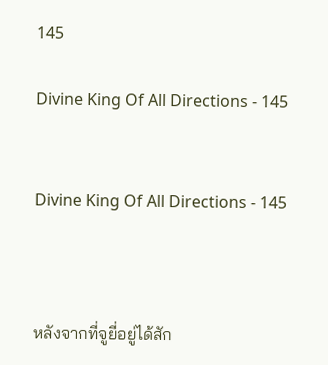145

Divine King Of All Directions - 145


Divine King Of All Directions - 145



หลังจากที่จูยี่อยู่ได้สัก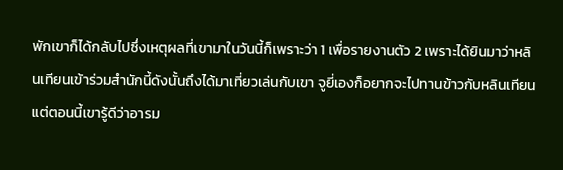พักเขาก็ได้กลับไปซึ่งเหตุผลที่เขามาในวันนี้ก็เพราะว่า 1 เพื่อรายงานตัว 2 เพราะได้ยินมาว่าหลินเทียนเข้าร่วมสำนักนี้ดังนั้นถึงได้มาเที่ยวเล่นกับเขา จูยี่เองก็อยากจะไปทานข้าวกับหลินเทียนแต่ตอนนี้เขารู้ดีว่าอารม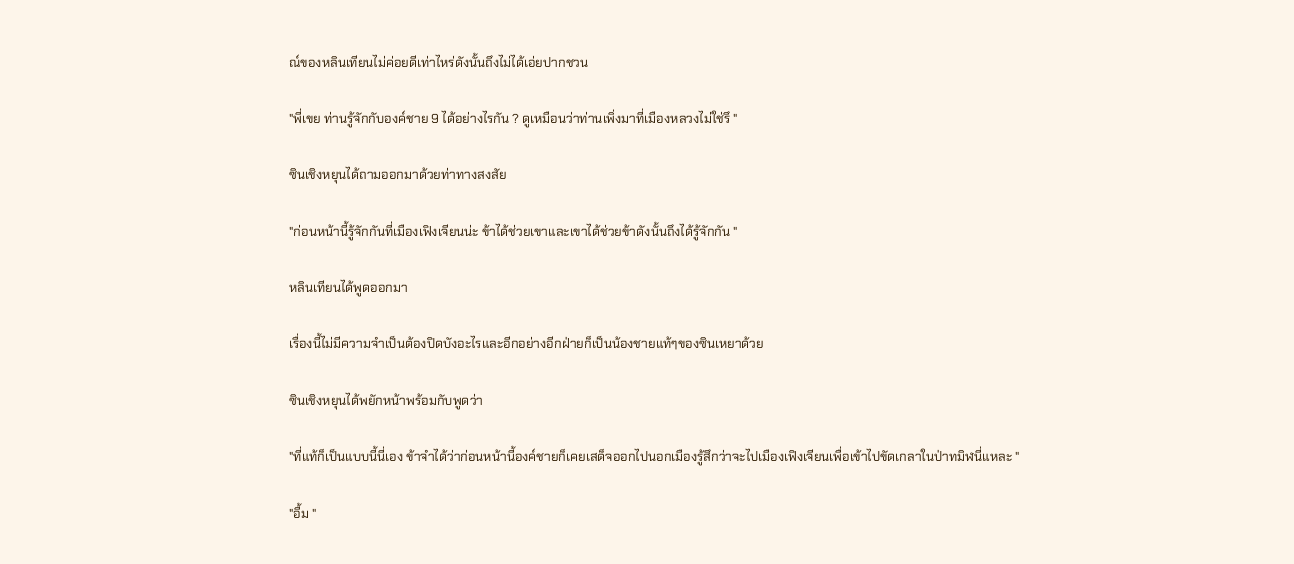ณ์ของหลินเทียนไม่ค่อยดีเท่าไหร่ดังนั้นถึงไม่ได้เอ่ยปากชวน

"พี่เขย ท่านรู้จักกับองค์ชาย 9 ได้อย่างไรกัน ? ดูเหมือนว่าท่านเพิ่งมาที่เมืองหลวงไม่ใช่รึ "

ซินเชิงหยุนได้ถามออกมาด้วยท่าทางสงสัย

"ก่อนหน้านี้รู้จักกันที่เมืองเฟิงเจียนน่ะ ข้าได้ช่วยเขาและเขาได้ช่วยข้าดังนั้นถึงได้รู้จักกัน "

หลินเทียนได้พูดออกมา

เรื่องนี้ไม่มีความจำเป็นต้องปิดบังอะไรและอีกอย่างอีกฝ่ายก็เป็นน้องชายแท้ๆของซินเหยาด้วย

ซินเชิงหยุนได้พยักหน้าพร้อมกับพูดว่า

"ที่แท้ก็เป็นแบบนี้นี่เอง ข้าจำได้ว่าก่อนหน้านี้องค์ชายก็เคยเสด็จออกไปนอกเมืองรู้สึกว่าจะไปเมืองเฟิงเจียนเพื่อเข้าไปขัดเกลาในป่าทมิฬนี่แหละ "

"อื้ม "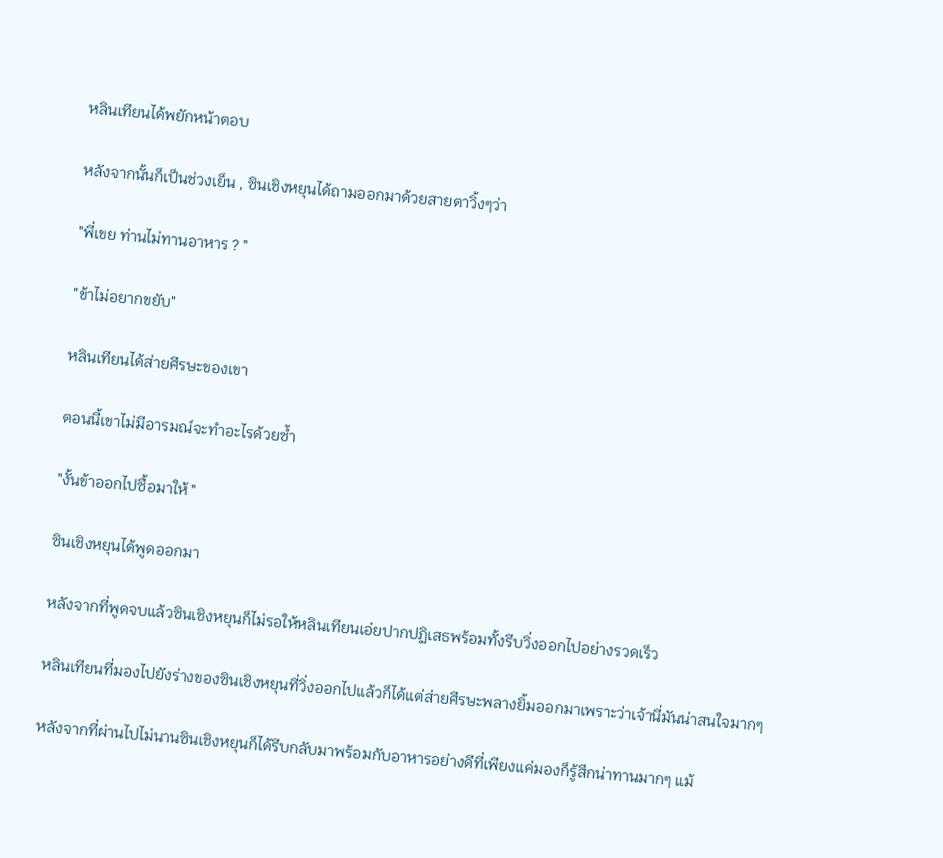หลินเทียนได้พยักหน้าตอบ

หลังจากนั้นก็เป็นช่วงเย็น , ซินเชิงหยุนได้ถามออกมาด้วยสายตาวิ้งๆว่า

"พี่เขย ท่านไม่ทานอาหาร ? "

"ข้าไม่อยากขยับ"

หลินเทียนได้ส่ายศีรษะของเขา

ตอนนี้เขาไม่มีอารมณ์จะทำอะไรด้วยซ้ำ

"งั้นข้าออกไปซื้อมาให้ "

ซินเชิงหยุนได้พูดออกมา

หลังจากที่พูดจบแล้วซินเชิงหยุนก็ไม่รอให้หลินเทียนเอ่ยปากปฏิเสธพร้อมทั้งรีบวิ่งออกไปอย่างรวดเร็ว

หลินเทียนที่มองไปยังร่างของซินเชิงหยุนที่วิ่งออกไปแล้วก็ได้แต่ส่ายศีรษะพลางยิ้มออกมาเพราะว่าเจ้านี่มันน่าสนใจมากๆ

หลังจากที่ผ่านไปไม่นานซินเชิงหยุนก็ได้รีบกลับมาพร้อมกับอาหารอย่างดีที่เพียงแค่มองก็รู้สึกน่าทานมากๆ แม้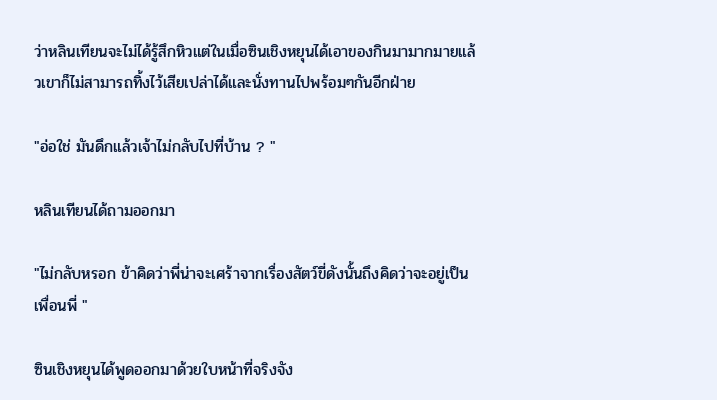ว่าหลินเทียนจะไม่ได้รู้สึกหิวแต่ในเมื่อซินเชิงหยุนได้เอาของกินมามากมายแล้วเขาก็ไม่สามารถทิ้งไว้เสียเปล่าได้และนั่งทานไปพร้อมๆกันอีกฝ่าย

"อ่อใช่ มันดึกแล้วเจ้าไม่กลับไปที่บ้าน ? "

หลินเทียนได้ถามออกมา

"ไม่กลับหรอก ข้าคิดว่าพี่น่าจะเศร้าจากเรื่องสัตว์ขี่ดังนั้นถึงคิดว่าจะอยู่เป็นเพื่อนพี่ "

ซินเชิงหยุนได้พูดออกมาด้วยใบหน้าที่จริงจัง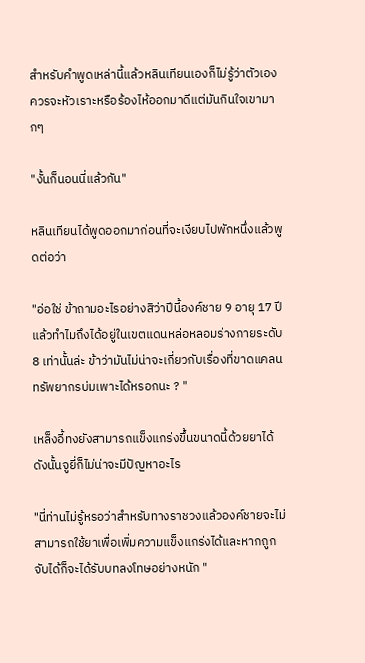สำหรับคำพูดเหล่านี้แล้วหลินเทียนเองก็ไม่รู้ว่าตัวเองควรจะหัวเราะหรือร้องไห้ออกมาดีแต่มันกินใจเขามากๆ

"งั้นก็นอนนี่แล้วกัน"

หลินเทียนได้พูดออกมาก่อนที่จะเงียบไปพักหนึ่งแล้วพูดต่อว่า

"อ่อใช่ ข้าถามอะไรอย่างสิว่าปีนี้องค์ชาย 9 อายุ 17 ปีแล้วทำไมถึงได้อยู่ในเขตแดนหล่อหลอมร่างกายระดับ 8 เท่านั้นล่ะ ข้าว่ามันไม่น่าจะเกี่ยวกับเรื่องที่ขาดแคลนทรัพยากรบ่มเพาะได้หรอกนะ ? "

เหล็งอี้ทงยังสามารถแข็งแกร่งขึ้นขนาดนี้ด้วยยาได้ดังนั้นจูยี่ก็ไม่น่าจะมีปัญหาอะไร

"นี่ท่านไม่รู้หรอว่าสำหรับทางราชวงแล้วองค์ชายจะไม่สามารถใช้ยาเพื่อเพิ่มความแข็งแกร่งได้และหากถูกจับได้ก็จะได้รับบทลงโทษอย่างหนัก "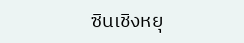ซินเชิงหยุ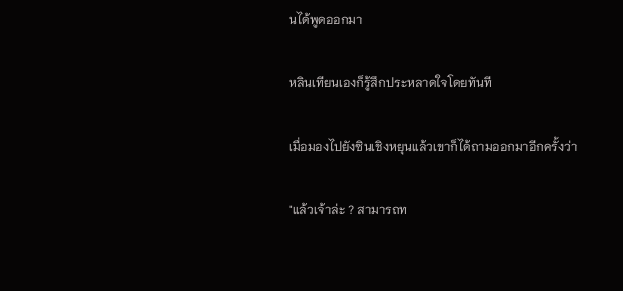นได้พูดออกมา

หลินเทียนเองก็รู้สึกประหลาดใจโดยทันที

เมื่อมองไปยังซินเชิงหยุนแล้วเขาก็ได้ถามออกมาอีกครั้งว่า

"แล้วเจ้าล่ะ ? สามารถท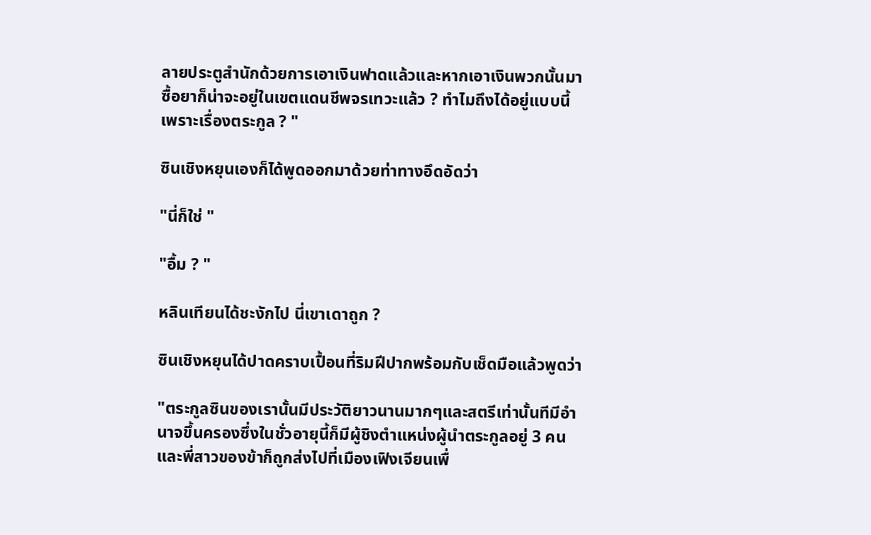ลายประตูสำนักด้วยการเอาเงินฟาดแล้วและหากเอาเงินพวกนั้นมาซื้อยาก็น่าจะอยู่ในเขตแดนชีพจรเทวะแล้ว ? ทำไมถึงได้อยู่แบบนี้ เพราะเรื่องตระกูล ? "

ซินเชิงหยุนเองก็ได้พูดออกมาด้วยท่าทางอึดอัดว่า

"นี่ก็ใช่ "

"อื้ม ? "

หลินเทียนได้ชะงักไป นี่เขาเดาถูก ?

ซินเชิงหยุนได้ปาดคราบเปื้อนที่ริมฝีปากพร้อมกับเช็ดมือแล้วพูดว่า

"ตระกูลซินของเรานั้นมีประวัติยาวนานมากๆและสตรีเท่านั้นทีมีอำนาจขึ้นครองซึ่งในชั่วอายุนี้ก็มีผู้ชิงตำแหน่งผู้นำตระกูลอยู่ 3 คน และพี่สาวของข้าก็ถูกส่งไปที่เมืองเฟิงเจียนเพื่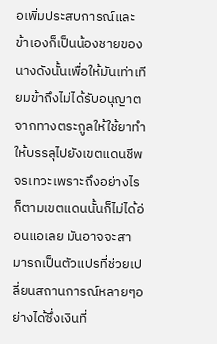อเพิ่มประสบการณ์และข้าเองก็เป็นน้องชายของนางดังนั้นเพื่อให้มันเท่าเทียมข้าถึงไม่ได้รับอนุญาตจากทางตระกูลให้ใช้ยาทำให้บรรลุไปยังเขตแดนชีพจรเทวะเพราะถึงอย่างไรก็ตามเขตแดนนั้นก็ไม่ได้อ่อนแอเลย มันอาจจะสามารถเป็นตัวแปรที่ช่วยเปลี่ยนสถานการณ์หลายๆอย่างได้ซึ่งเงินที่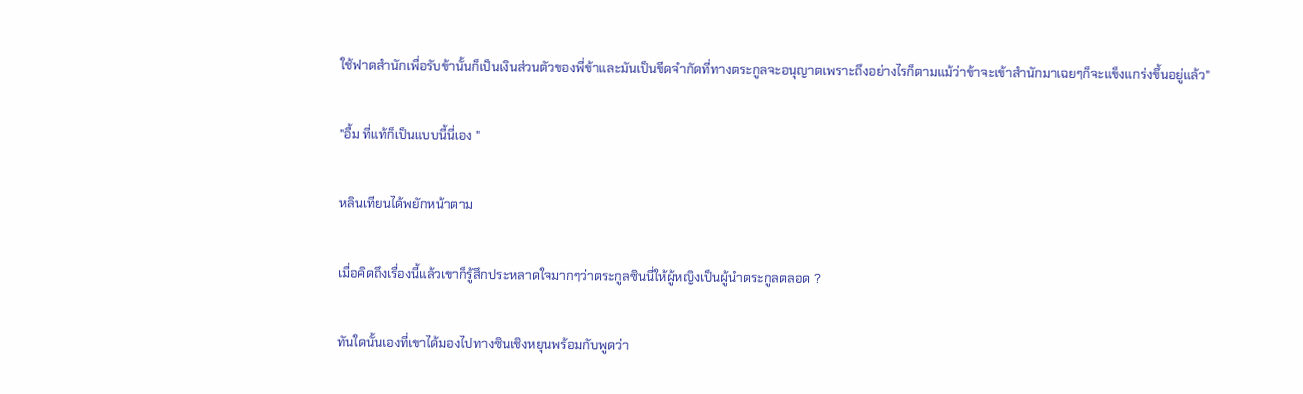ใช้ฟาดสำนักเพื่อรับข้านั้นก็เป็นเงินส่วนตัวของพี่ข้าและมันเป็นขีดจำกัดที่ทางตระกูลจะอนุญาตเพราะถึงอย่างไรก็ตามแม้ว่าข้าจะเข้าสำนักมาเฉยๆก็จะแข็งแกร่งขึ้นอยู่แล้ว"

"อื้ม ที่แท้ก็เป็นแบบนี้นี่เอง "

หลินเทียนได้พยักหน้าตาม

เมื่อคิดถึงเรื่องนี้แล้วเขาก็รู้สึกประหลาดใจมากๆว่าตระกูลซินนี่ให้ผู้หญิงเป็นผู้นำตระกูลตลอด ?

ทันใดนั้นเองที่เขาได้มองไปทางซินเชิงหยุนพร้อมกับพูดว่า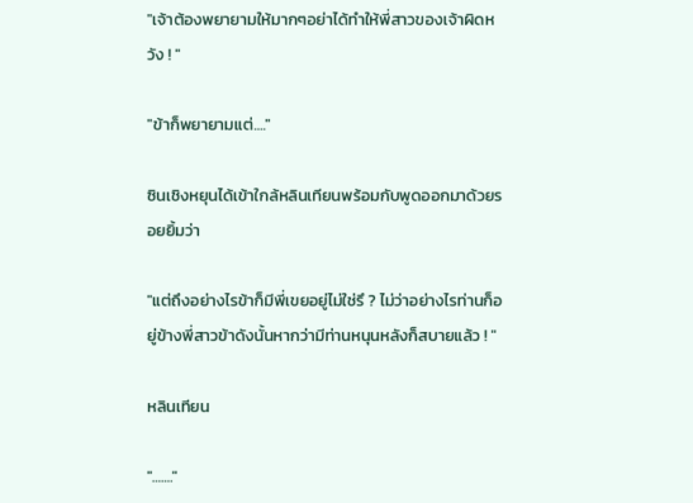"เจ้าต้องพยายามให้มากๆอย่าได้ทำให้พี่สาวของเจ้าผิดหวัง ! "

"ข้าก็พยายามแต่...."

ซินเชิงหยุนได้เข้าใกล้หลินเทียนพร้อมกับพูดออกมาด้วยรอยยิ้มว่า

"แต่ถึงอย่างไรข้าก็มีพี่เขยอยู่ไม่ใช่รึ ? ไม่ว่าอย่างไรท่านก็อยู่ข้างพี่สาวข้าดังนั้นหากว่ามีท่านหนุนหลังก็สบายแล้ว ! "

หลินเทียน

"......."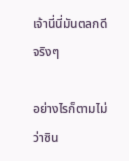เจ้านี่นี่มันตลกดีจริงๆ

อย่างไรก็ตามไม่ว่าซิน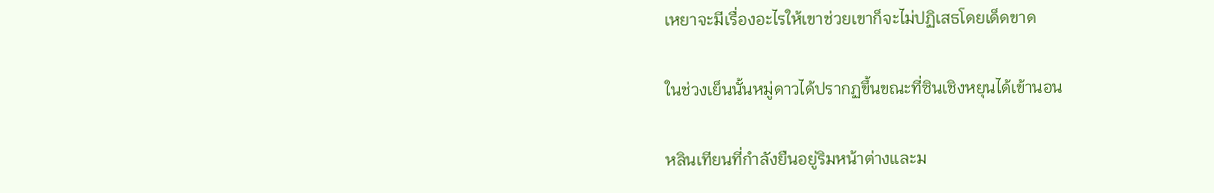เหยาจะมีเรื่องอะไรให้เขาช่วยเขาก็จะไม่ปฏิเสธโดยเด็ดขาด

ในช่วงเย็นนั้นหมู่ดาวได้ปรากฏขึ้นขณะที่ซินเชิงหยุนได้เข้านอน

หลินเทียนที่กำลังยืนอยู่ริมหน้าต่างและม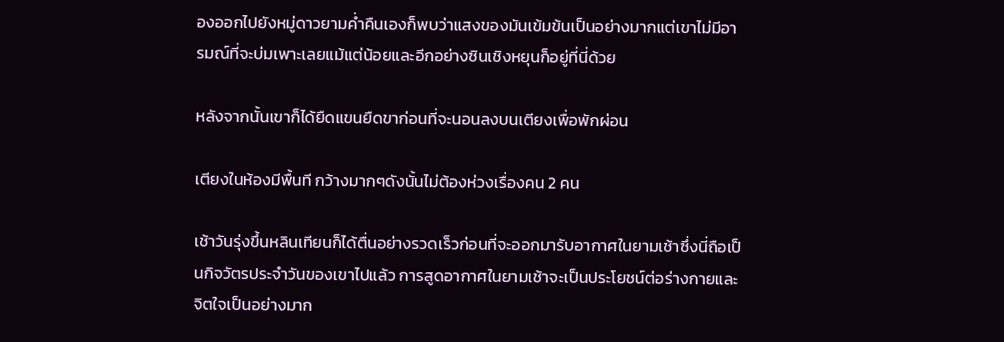องออกไปยังหมู่ดาวยามค่ำคืนเองก็พบว่าแสงของมันเข้มข้นเป็นอย่างมากแต่เขาไม่มีอารมณ์ที่จะบ่มเพาะเลยแม้แต่น้อยและอีกอย่างซินเชิงหยุนก็อยู่ที่นี่ด้วย

หลังจากนั้นเขาก็ได้ยืดแขนยืดขาก่อนที่จะนอนลงบนเตียงเพื่อพักผ่อน

เตียงในห้องมีพื้นที กว้างมากๆดังนั้นไม่ต้องห่วงเรื่องคน 2 คน

เช้าวันรุ่งขึ้นหลินเทียนก็ได้ตื่นอย่างรวดเร็วก่อนที่จะออกมารับอากาศในยามเช้าซึ่งนี่ถือเป็นกิจวัตรประจำวันของเขาไปแล้ว การสูดอากาศในยามเช้าจะเป็นประโยชน์ต่อร่างกายและจิตใจเป็นอย่างมาก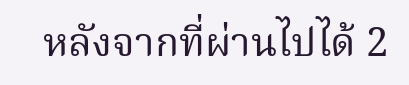หลังจากที่ผ่านไปได้ 2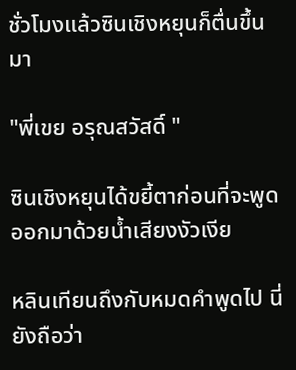ชั่วโมงแล้วซินเชิงหยุนก็ตื่นขึ้นมา

"พี่เขย อรุณสวัสดิ์ "

ซินเชิงหยุนได้ขยี้ตาก่อนที่จะพูดออกมาด้วยน้ำเสียงงัวเงีย

หลินเทียนถึงกับหมดคำพูดไป นี่ยังถือว่า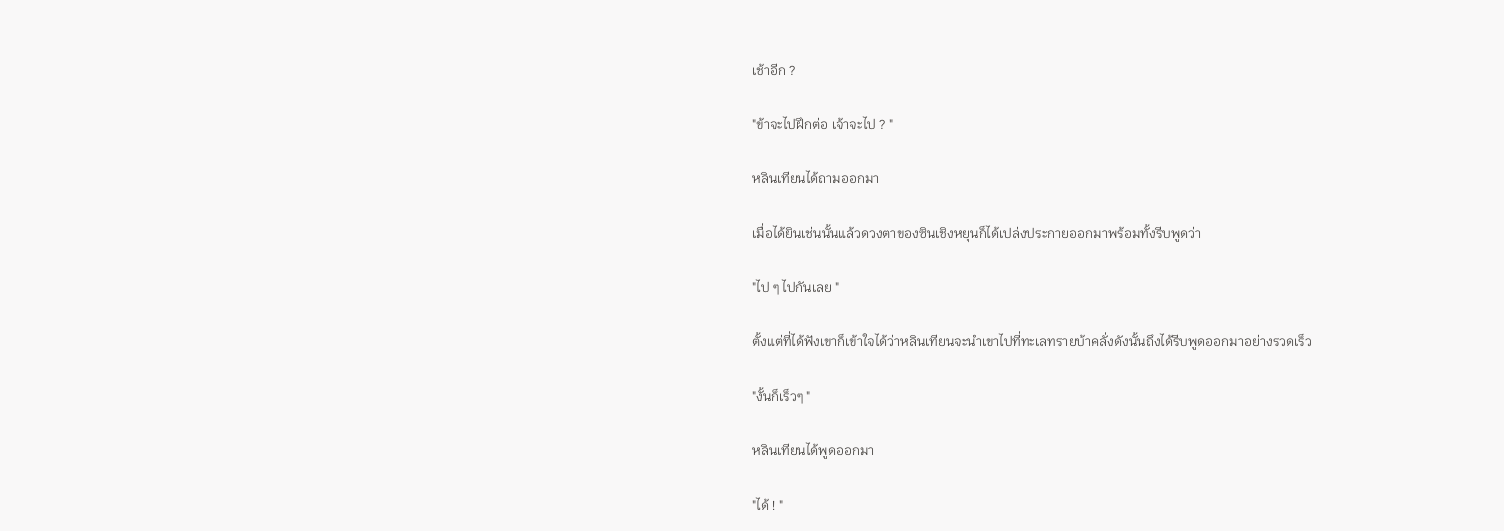เช้าอีก ?

"ข้าจะไปฝึกต่อ เจ้าจะไป ? "

หลินเทียนได้ถามออกมา

เมื่อได้ยินเช่นนั้นแล้วดวงตาของซินเชิงหยุนก็ได้เปล่งประกายออกมาพร้อมทั้งรีบพูดว่า

"ไป ๆ ไปกันเลย "

ตั้งแต่ที่ได้ฟังเขาก็เข้าใจได้ว่าหลินเทียนจะนำเขาไปที่ทะเลทรายบ้าคลั่งดังนั้นถึงได้รีบพูดออกมาอย่างรวดเร็ว

"งั้นก็เร็วๆ "

หลินเทียนได้พูดออกมา

"ได้ ! "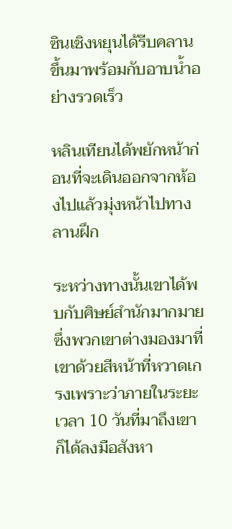ซินเชิงหยุนได้รีบคลานขึ้นมาพร้อมกับอาบน้ำอย่างรวดเร็ว

หลินเทียนได้พยักหน้าก่อนที่จะเดินออกจากห้องไปแล้วมุ่งหน้าไปทางลานฝึก

ระหว่างทางนั้นเขาได้พบกับศิษย์สำนักมากมายซึ่งพวกเขาต่างมองมาที่เขาด้วยสีหน้าที่หวาดเกรงเพราะว่าภายในระยะเวลา 10 วันที่มาถึงเขาก็ได้ลงมือสังหา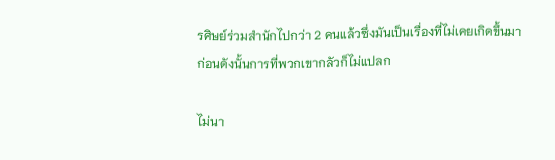รศิษย์ร่วมสำนักไปกว่า 2 คนแล้วซึ่งมันเป็นเรื่องที่ไม่เคยเกิดขึ้นมาก่อนดังนั้นการที่พวกเขากลัวก็ไม่แปลก

ไม่นา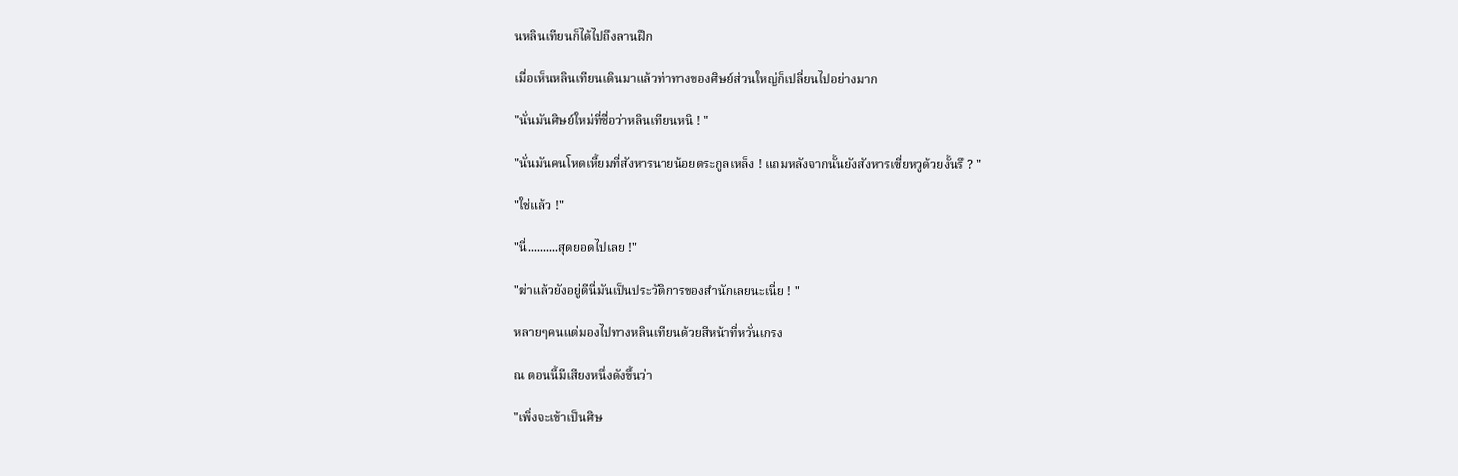นหลินเทียนก็ได้ไปถึงลานฝึก

เมื่อเห็นหลินเทียนเดินมาแล้วท่าทางของศิษย์ส่วนใหญ่ก็เปลี่ยนไปอย่างมาก

"นั่นมันศิษย์ใหม่ที่ชื่อว่าหลินเทียนหนิ ! "

"นั่นมันคนโหดเหี้ยมที่สังหารนายน้อยตระกูลเหล็ง ! แถมหลังจากนั้นยังสังหารเซี่ยหวูด้วยงั้นรึ ? "

"ใช่แล้ว !"

"นี่..........สุดยอดไปเลย !"

"ฆ่าแล้วยังอยู่ดีนี่มันเป็นประวัติการของสำนักเลยนะเนี่ย ! "

หลายๆคนแต่มองไปทางหลินเทียนด้วยสีหน้าที่หวั่นเกรง

ณ ตอนนี้มีเสียงหนึ่งดังขึ้นว่า

"เพิ่งจะเข้าเป็นศิษ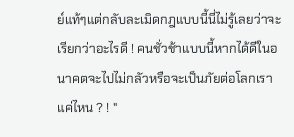ย์แท้ๆแต่กลับละเมิดกฎแบบนี้นี่ไม่รู้เลยว่าจะเรียกว่าอะไรดี ! คนชั่วช้าแบบนี้หากได้ดีในอนาคตจะไปไม่กลัวหรือจะเป็นภัยต่อโลกเราแค่ไหน ? ! "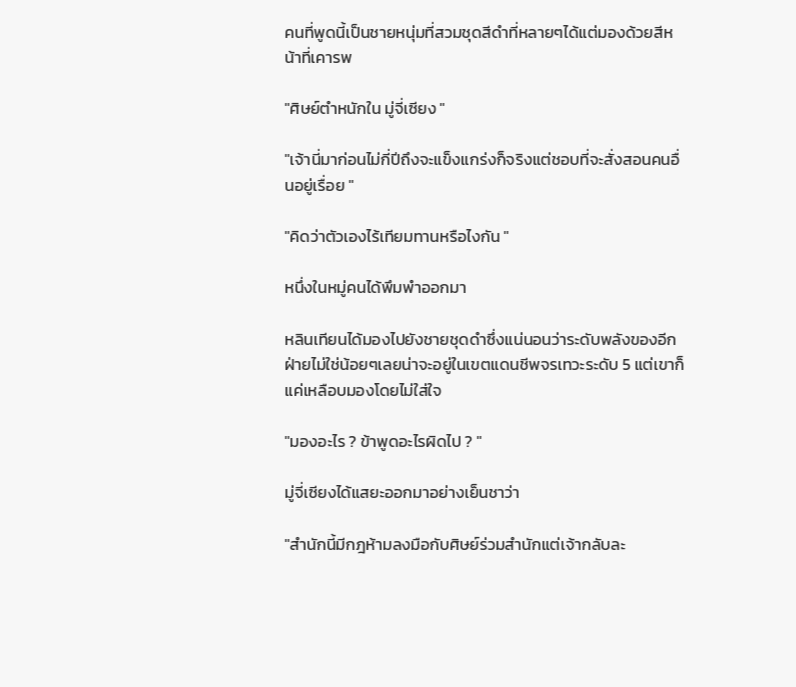คนที่พูดนี้เป็นชายหนุ่มที่สวมชุดสีดำที่หลายๆได้แต่มองด้วยสีหน้าที่เคารพ

"ศิษย์ตำหนักใน มู่จี่เซียง "

"เจ้านี่มาก่อนไม่กี่ปีถึงจะแข็งแกร่งก็จริงแต่ชอบที่จะสั่งสอนคนอื่นอยู่เรื่อย "

"คิดว่าตัวเองไร้เทียมทานหรือไงกัน "

หนึ่งในหมู่คนได้พึมพำออกมา

หลินเทียนได้มองไปยังชายชุดดำซึ่งแน่นอนว่าระดับพลังของอีกฝ่ายไม่ใช่น้อยๆเลยน่าจะอยู่ในเขตแดนชีพจรเทวะระดับ 5 แต่เขาก็แค่เหลือบมองโดยไม่ใส่ใจ

"มองอะไร ? ข้าพูดอะไรผิดไป ? "

มู่จี่เซียงได้แสยะออกมาอย่างเย็นชาว่า

"สำนักนี้มีกฎห้ามลงมือกับศิษย์ร่วมสำนักแต่เจ้ากลับละ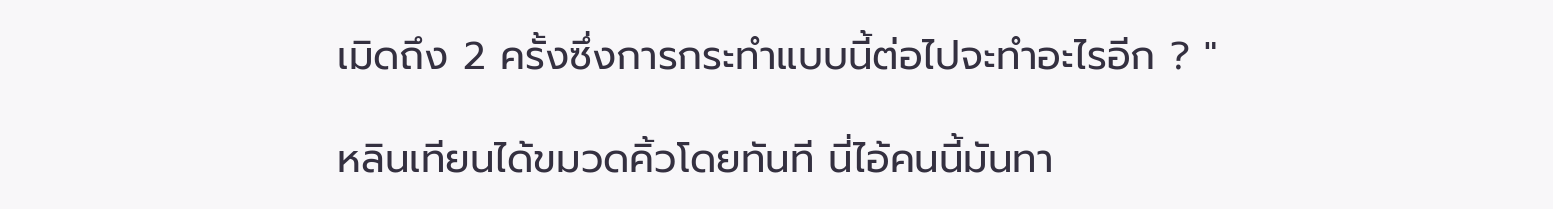เมิดถึง 2 ครั้งซึ่งการกระทำแบบนี้ต่อไปจะทำอะไรอีก ? "

หลินเทียนได้ขมวดคิ้วโดยทันที นี่ไอ้คนนี้มันทา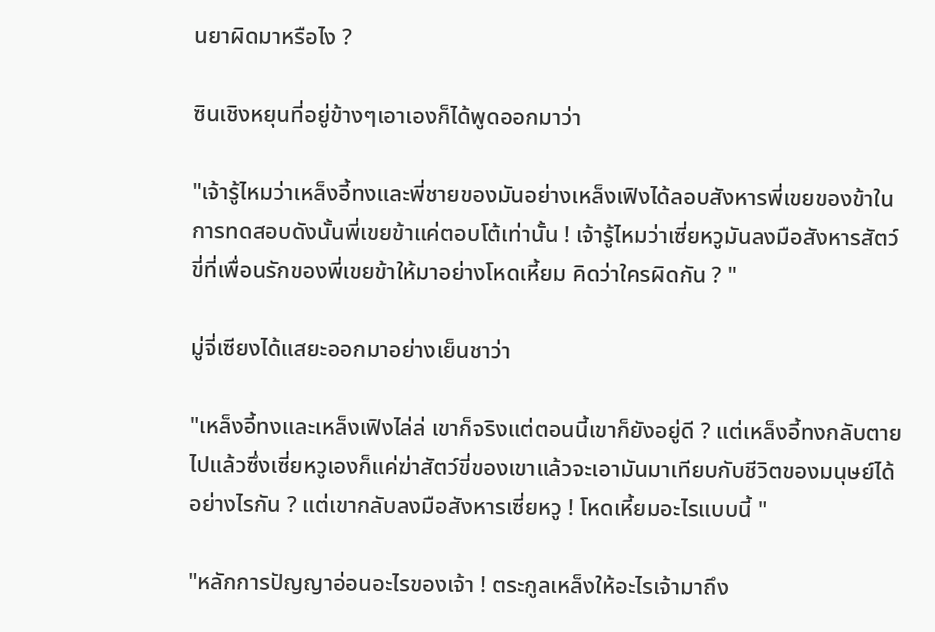นยาผิดมาหรือไง ?

ซินเชิงหยุนที่อยู่ข้างๆเอาเองก็ได้พูดออกมาว่า

"เจ้ารู้ไหมว่าเหล็งอี้ทงและพี่ชายของมันอย่างเหล็งเฟิงได้ลอบสังหารพี่เขยของข้าในการทดสอบดังนั้นพี่เขยข้าแค่ตอบโต้เท่านั้น ! เจ้ารู้ไหมว่าเซี่ยหวูมันลงมือสังหารสัตว์ขี่ที่เพื่อนรักของพี่เขยข้าให้มาอย่างโหดเหี้ยม คิดว่าใครผิดกัน ? "

มู่จี่เซียงได้แสยะออกมาอย่างเย็นชาว่า

"เหล็งอี้ทงและเหล็งเฟิงไล่ล่ เขาก็จริงแต่ตอนนี้เขาก็ยังอยู่ดี ? แต่เหล็งอี้ทงกลับตายไปแล้วซึ่งเซี่ยหวูเองก็แค่ฆ่าสัตว์ขี่ของเขาแล้วจะเอามันมาเทียบกับชีวิตของมนุษย์ได้อย่างไรกัน ? แต่เขากลับลงมือสังหารเซี่ยหวู ! โหดเหี้ยมอะไรแบบนี้ "

"หลักการปัญญาอ่อนอะไรของเจ้า ! ตระกูลเหล็งให้อะไรเจ้ามาถึง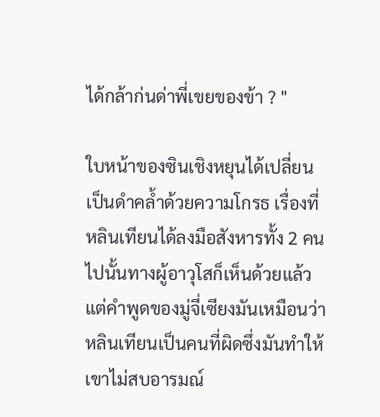ได้กล้าก่นด่าพี่เขยของข้า ? "

ใบหน้าของซินเชิงหยุนได้เปลี่ยนเป็นดำคล้ำด้วยความโกรธ เรื่องที่หลินเทียนได้ลงมือสังหารทั้ง 2 คนไปนั้นทางผู้อาวุโสก็เห็นด้วยแล้วแต่คำพูดของมู่จี่เซียงมันเหมือนว่าหลินเทียนเป็นคนที่ผิดซึ่งมันทำให้เขาไม่สบอารมณ์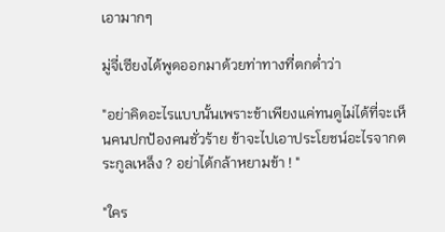เอามากๆ

มู่จี่เซียงได้พูดออกมาด้วยท่าทางที่ตกต่ำว่า

"อย่าคิดอะไรแบบนั้นเพราะข้าเพียงแค่ทนดูไม่ได้ที่จะเห็นคนปกป้องคนชั่วร้าย ข้าจะไปเอาประโยชน์อะไรจากตระกูลเหล็ง ? อย่าได้กล้าหยามข้า ! "

"ใคร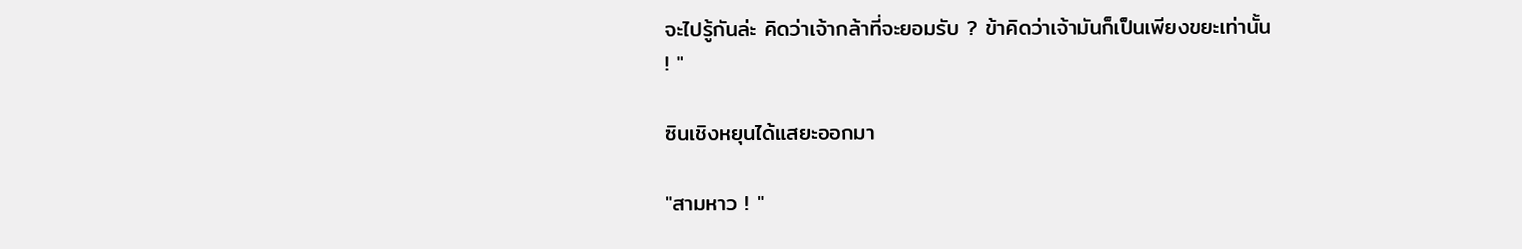จะไปรู้กันล่ะ คิดว่าเจ้ากล้าที่จะยอมรับ ? ข้าคิดว่าเจ้ามันก็เป็นเพียงขยะเท่านั้น ! "

ซินเชิงหยุนได้แสยะออกมา

"สามหาว ! "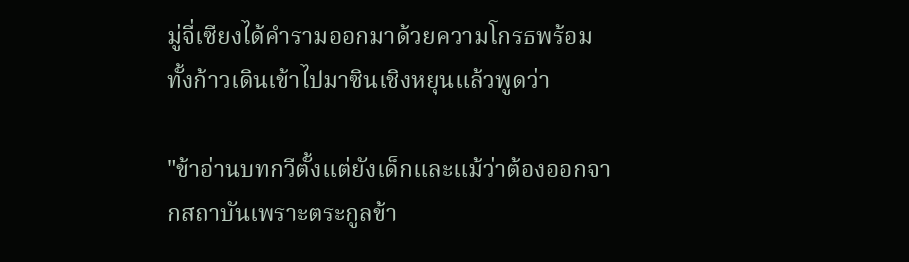มู่จี่เซียงได้คำรามออกมาด้วยความโกรธพร้อมทั้งก้าวเดินเข้าไปมาซินเชิงหยุนแล้วพูดว่า

"ข้าอ่านบทกวีตั้งแต่ยังเด็กและแม้ว่าต้องออกจากสถาบันเพราะตระกูลข้า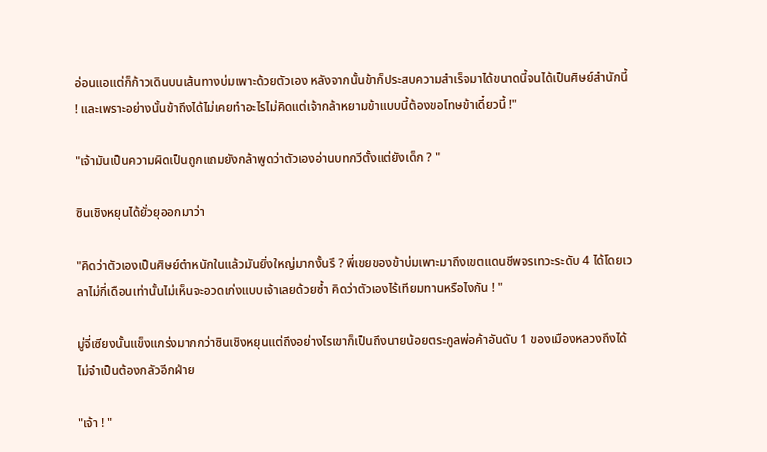อ่อนแอแต่ก็ก้าวเดินบนเส้นทางบ่มเพาะด้วยตัวเอง หลังจากนั้นข้าก็ประสบความสำเร็จมาได้ขนาดนี้จนได้เป็นศิษย์สำนักนี้ ! และเพราะอย่างนั้นข้าถึงได้ไม่เคยทำอะไรไม่คิดแต่เจ้ากล้าหยามข้าแบบนี้ต้องขอโทษข้าเดี๋ยวนี้ !"

"เจ้ามันเป็นความผิดเป็นถูกแถมยังกล้าพูดว่าตัวเองอ่านบทกวีตั้งแต่ยังเด็ก ? "

ซินเชิงหยุนได้ยั่วยุออกมาว่า

"คิดว่าตัวเองเป็นศิษย์ตำหนักในแล้วมันยิ่งใหญ่มากงั้นรึ ? พี่เขยของข้าบ่มเพาะมาถึงเขตแดนชีพจรเทวะระดับ 4 ได้โดยเวลาไม่กี่เดือนเท่านั้นไม่เห็นจะอวดเก่งแบบเจ้าเลยด้วยซ้ำ คิดว่าตัวเองไร้เทียมทานหรือไงกัน ! "

มู่จี่เซียงนั้นแข็งแกร่งมากกว่าซินเชิงหยุนแต่ถึงอย่างไรเขาก็เป็นถึงนายน้อยตระกูลพ่อค้าอันดับ 1 ของเมืองหลวงถึงได้ไม่จำเป็นต้องกลัวอีกฝ่าย

"เจ้า ! "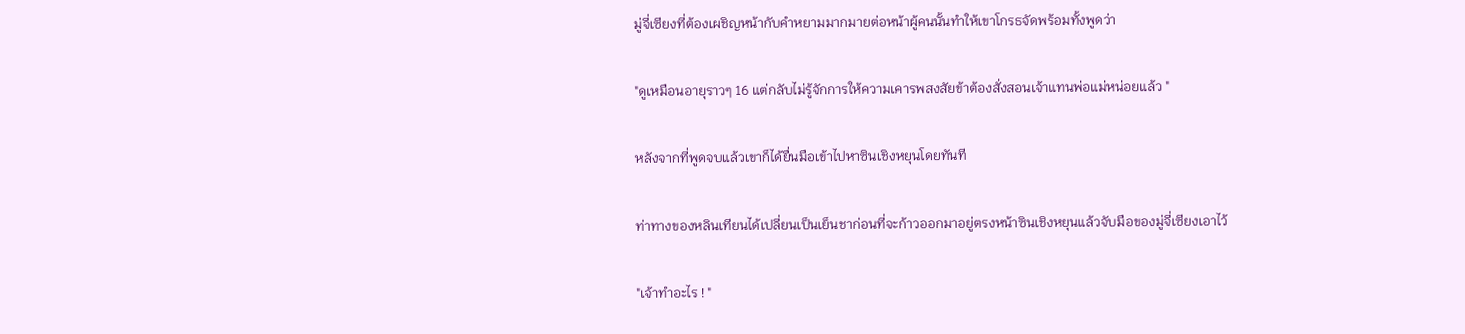มู่จี่เซียงที่ต้องเผชิญหน้ากับคำหยามมากมายต่อหน้าผู้คนนั้นทำให้เขาโกรธจัดพร้อมทั้งพูดว่า

"ดูเหมือนอายุราวๆ 16 แต่กลับไม่รู้จักการให้ความเคารพสงสัยข้าต้องสั่งสอนเจ้าแทนพ่อแม่หน่อยแล้ว "

หลังจากที่พูดจบแล้วเขาก็ได้ยื่นมือเข้าไปหาซินเชิงหยุนโดยทันที

ท่าทางของหลินเทียนได้เปลี่ยนเป็นเย็นชาก่อนที่จะก้าวออกมาอยู่ตรงหน้าซินเชิงหยุนแล้วจับมือของมู่จี่เซียงเอาไว้

"เจ้าทำอะไร ! "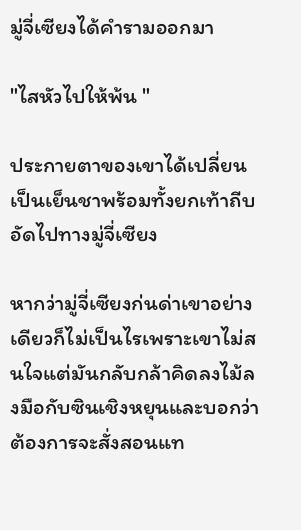มู่จี่เซียงได้คำรามออกมา

"ไสหัวไปให้พ้น "

ประกายตาของเขาได้เปลี่ยนเป็นเย็นชาพร้อมทั้งยกเท้าถีบอัดไปทางมู่จี่เซียง

หากว่ามู่จี่เซียงก่นด่าเขาอย่างเดียวก็ไม่เป็นไรเพราะเขาไม่สนใจแต่มันกลับกล้าคิดลงไม้ลงมือกับซินเชิงหยุนและบอกว่าต้องการจะสั่งสอนแท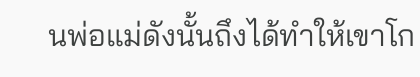นพ่อแม่ดังนั้นถึงได้ทำให้เขาโก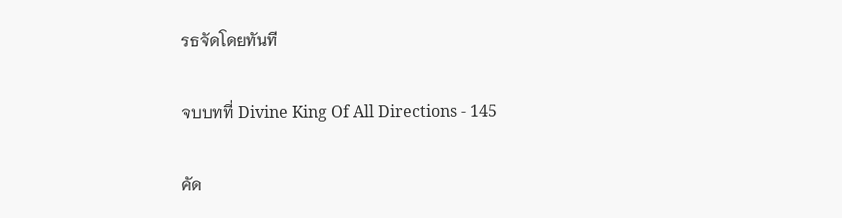รธจัดโดยทันที

จบบทที่ Divine King Of All Directions - 145

คัด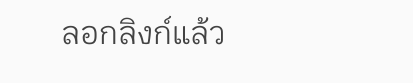ลอกลิงก์แล้ว